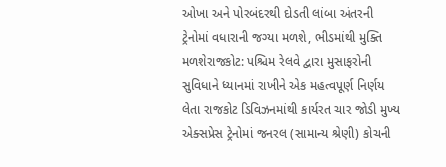ઓખા અને પોરબંદરથી દોડતી લાંબા અંતરની ટ્રેનોમાં વધારાની જગ્યા મળશે, ભીડમાંથી મુક્તિ મળશેરાજકોટ: પશ્ચિમ રેલવે દ્વારા મુસાફરોની સુવિધાને ધ્યાનમાં રાખીને એક મહત્વપૂર્ણ નિર્ણય લેતા રાજકોટ ડિવિઝનમાંથી કાર્યરત ચાર જોડી મુખ્ય એક્સપ્રેસ ટ્રેનોમાં જનરલ (સામાન્ય શ્રેણી) કોચની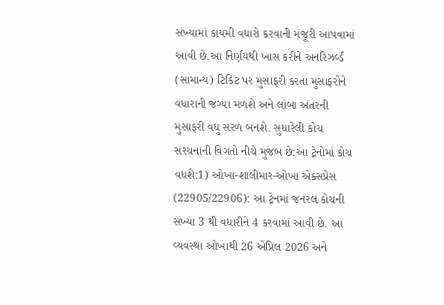સંખ્યામાં કાયમી વધારો કરવાની મંજૂરી આપવામાં આવી છે.આ નિર્ણયથી ખાસ કરીને અનરિઝર્વ્ડ (સામાન્ય) ટિકિટ પર મુસાફરી કરતા મુસાફરોને વધારાની જગ્યા મળશે અને લાંબા અંતરની મુસાફરી વધુ સરળ બનશે. સુધારેલી કોચ સંરચનાની વિગતો નીચે મુજબ છે:આ ટ્રેનોમાં કોચ વધશે:1) ઓખા-શાલીમાર-ઓખા એક્સપ્રેસ (22905/22906): આ ટ્રેનમાં જનરલ કોચની સંખ્યા 3 થી વધારીને 4 કરવામાં આવી છે. આ વ્યવસ્થા ઓખાથી 26 એપ્રિલ 2026 અને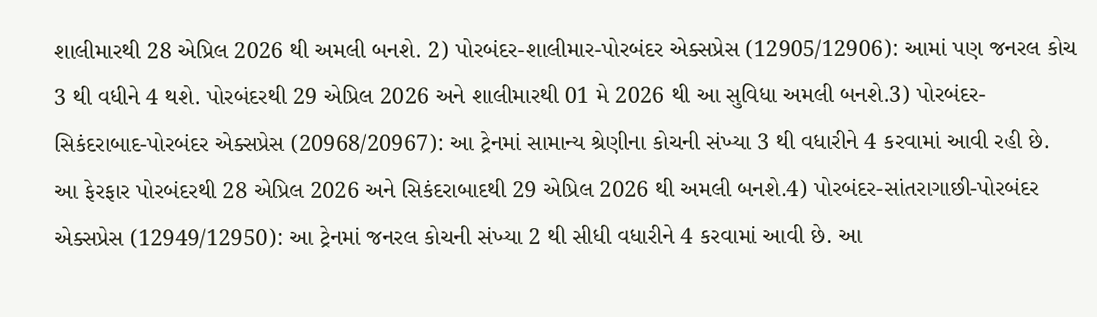શાલીમારથી 28 એપ્રિલ 2026 થી અમલી બનશે. 2) પોરબંદર-શાલીમાર-પોરબંદર એક્સપ્રેસ (12905/12906): આમાં પણ જનરલ કોચ 3 થી વધીને 4 થશે. પોરબંદરથી 29 એપ્રિલ 2026 અને શાલીમારથી 01 મે 2026 થી આ સુવિધા અમલી બનશે.3) પોરબંદર-સિકંદરાબાદ-પોરબંદર એક્સપ્રેસ (20968/20967): આ ટ્રેનમાં સામાન્ય શ્રેણીના કોચની સંખ્યા 3 થી વધારીને 4 કરવામાં આવી રહી છે. આ ફેરફાર પોરબંદરથી 28 એપ્રિલ 2026 અને સિકંદરાબાદથી 29 એપ્રિલ 2026 થી અમલી બનશે.4) પોરબંદર-સાંતરાગાછી-પોરબંદર એક્સપ્રેસ (12949/12950): આ ટ્રેનમાં જનરલ કોચની સંખ્યા 2 થી સીધી વધારીને 4 કરવામાં આવી છે. આ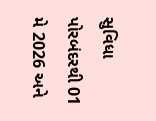સુવિધા પોરબંદરથી 01 મે 2026 અને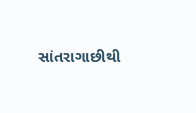સાંતરાગાછીથી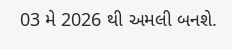03 મે 2026 થી અમલી બનશે.